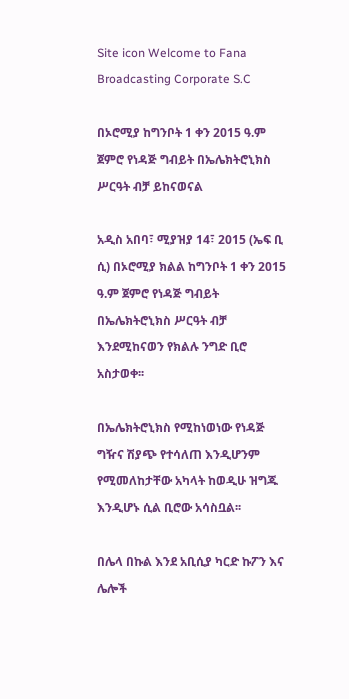Site icon Welcome to Fana Broadcasting Corporate S.C

በኦሮሚያ ከግንቦት 1 ቀን 2015 ዓ.ም ጀምሮ የነዳጅ ግብይት በኤሌክትሮኒክስ ሥርዓት ብቻ ይከናወናል

አዲስ አበባ፣ ሚያዝያ 14፣ 2015 (ኤፍ ቢ ሲ) በኦሮሚያ ክልል ከግንቦት 1 ቀን 2015 ዓ.ም ጀምሮ የነዳጅ ግብይት በኤሌክትሮኒክስ ሥርዓት ብቻ እንደሚከናወን የክልሉ ንግድ ቢሮ አስታወቀ፡፡

በኤሌክትሮኒክስ የሚከነወነው የነዳጅ ግዥና ሽያጭ የተሳለጠ እንዲሆንም የሚመለከታቸው አካላት ከወዲሁ ዝግጁ እንዲሆኑ ሲል ቢሮው አሳስቧል፡፡

በሌላ በኩል እንደ አቢሲያ ካርድ ኩፖን እና ሌሎች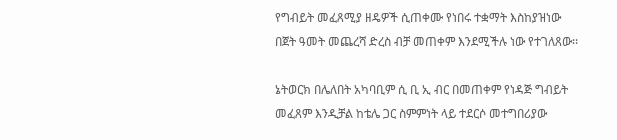የግብይት መፈጸሚያ ዘዴዎች ሲጠቀሙ የነበሩ ተቋማት እስከያዝነው በጀት ዓመት መጨረሻ ድረስ ብቻ መጠቀም እንደሚችሉ ነው የተገለጸው፡፡

ኔትወርክ በሌለበት አካባቢም ሲ ቢ ኢ ብር በመጠቀም የነዳጅ ግብይት መፈጸም እንዲቻል ከቴሌ ጋር ስምምነት ላይ ተደርሶ መተግበሪያው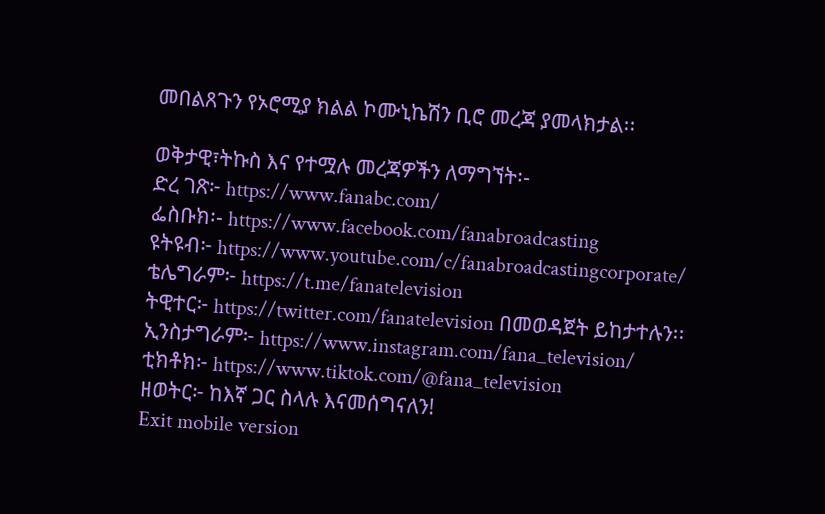መበልጸጉን የኦሮሚያ ክልል ኮሙኒኬሽን ቢሮ መረጃ ያመላክታል፡፡

ወቅታዊ፣ትኩስ እና የተሟሉ መረጃዎችን ለማግኘት፡-
ድረ ገጽ፦ https://www.fanabc.com/
ፌስቡክ፡- https://www.facebook.com/fanabroadcasting
ዩትዩብ፦ https://www.youtube.com/c/fanabroadcastingcorporate/
ቴሌግራም፦ https://t.me/fanatelevision
ትዊተር፦ https://twitter.com/fanatelevision በመወዳጀት ይከታተሉን፡፡
ኢንስታግራም፦ https://www.instagram.com/fana_television/
ቲክቶክ፦ https://www.tiktok.com/@fana_television
ዘወትር፦ ከእኛ ጋር ስላሉ እናመሰግናለን!
Exit mobile version